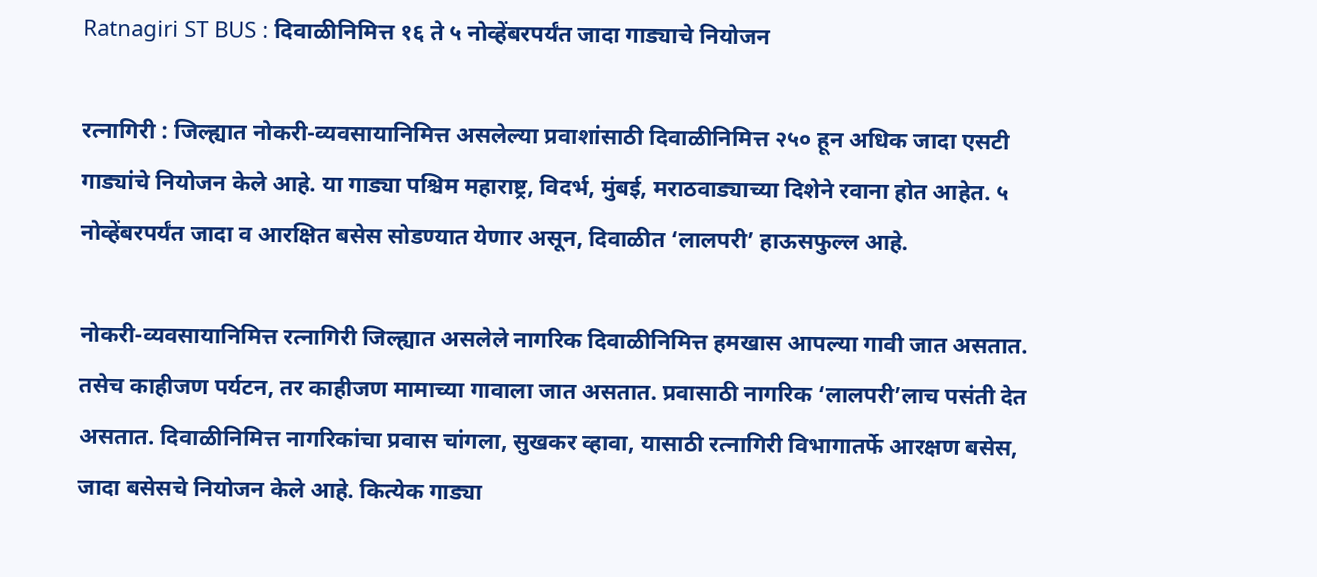Ratnagiri ST BUS : दिवाळीनिमित्त १६ ते ५ नोव्हेंबरपर्यंत जादा गाड्याचे नियोजन

रत्नागिरी : जिल्ह्यात नोकरी-व्यवसायानिमित्त असलेल्या प्रवाशांसाठी दिवाळीनिमित्त २५० हून अधिक जादा एसटी गाड्यांचे नियोजन केले आहे. या गाड्या पश्चिम महाराष्ट्र, विदर्भ, मुंबई, मराठवाड्याच्या दिशेने रवाना होत आहेत. ५ नोव्हेंबरपर्यंत जादा व आरक्षित बसेस सोडण्यात येणार असून, दिवाळीत ‘लालपरी’ हाऊसफुल्ल आहे.

नोकरी-व्यवसायानिमित्त रत्नागिरी जिल्ह्यात असलेले नागरिक दिवाळीनिमित्त हमखास आपल्या गावी जात असतात. तसेच काहीजण पर्यटन, तर काहीजण मामाच्या गावाला जात असतात. प्रवासाठी नागरिक ‘लालपरी’लाच पसंती देत असतात. दिवाळीनिमित्त नागरिकांचा प्रवास चांगला, सुखकर व्हावा, यासाठी रत्नागिरी विभागातर्फे आरक्षण बसेस, जादा बसेसचे नियोजन केले आहे. कित्येक गाड्या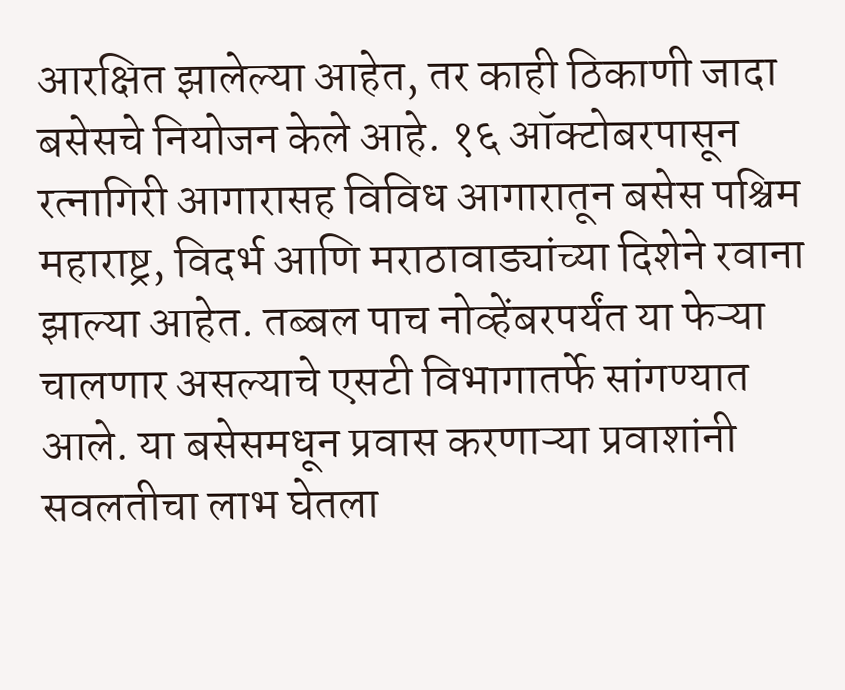आरक्षित झालेल्या आहेत, तर काही ठिकाणी जादा बसेसचे नियोजन केले आहे. १६ ऑक्टोबरपासून रत्नागिरी आगारासह विविध आगारातून बसेस पश्चिम महाराष्ट्र, विदर्भ आणि मराठावाड्यांच्या दिशेने रवाना झाल्या आहेत. तब्बल पाच नोव्हेंबरपर्यंत या फेऱ्या चालणार असल्याचे एसटी विभागातर्फे सांगण्यात आले. या बसेसमधून प्रवास करणाऱ्या प्रवाशांनी सवलतीचा लाभ घेतला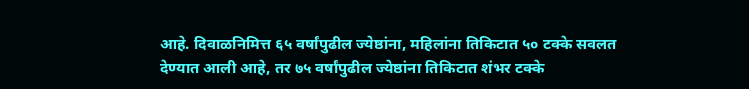आहे. दिवाळनिमित्त ६५ वर्षांपुढील ज्येष्ठांना, महिलांना तिकिटात ५० टक्के सवलत देण्यात आली आहे, तर ७५ वर्षांपुढील ज्येष्ठांना तिकिटात शंभर टक्के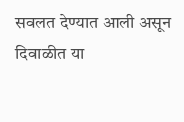सवलत देण्यात आली असून दिवाळीत या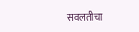सवलतीचा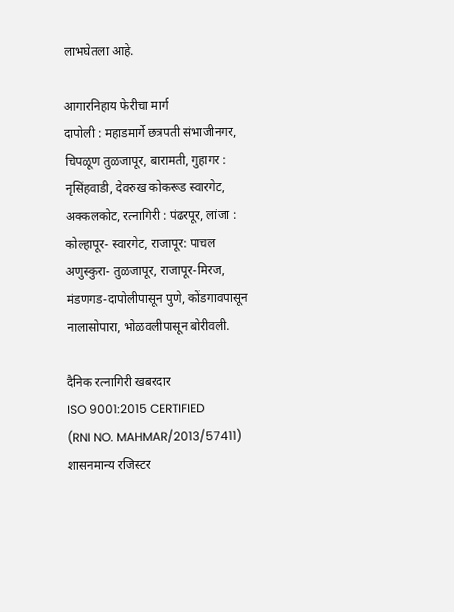लाभघेतला आहे.

आगारनिहाय फेरीचा मार्ग
दापोली : महाडमार्गे छत्रपती संभाजीनगर, चिपळूण तुळजापूर, बारामती, गुहागर : नृसिंहवाडी, देवरुख कोकरूड स्वारगेट, अक्कलकोट, रत्नागिरी : पंढरपूर, लांजा : कोल्हापूर- स्वारगेट, राजापूर: पाचल अणुस्कुरा- तुळजापूर, राजापूर-मिरज, मंडणगड-दापोलीपासून पुणे, कोंडगावपासून नालासोपारा, भोळवलीपासून बोरीवली.

दैनिक रत्नागिरी खबरदार
ISO 9001:2015 CERTIFIED
(RNI NO. MAHMAR/2013/57411)
शासनमान्य रजिस्टर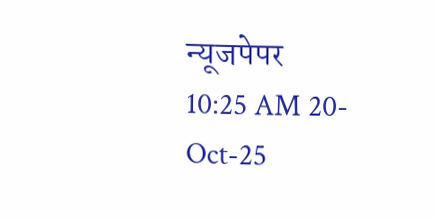न्यूजपेपर
10:25 AM 20-Oct-25